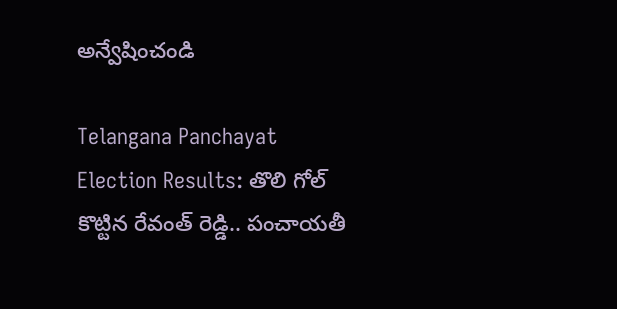అన్వేషించండి

Telangana Panchayat Election Results: తొలి గోల్ కొట్టిన రేవంత్ రెడ్డి.. పంచాయతీ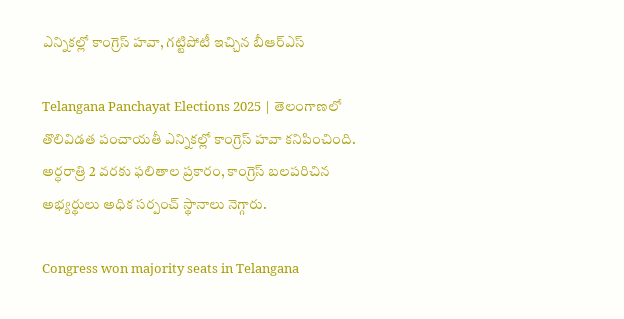ఎన్నికల్లో కాంగ్రెస్ హవా, గట్టిపోటీ ఇచ్చిన బీఆర్ఎస్

Telangana Panchayat Elections 2025 | తెలంగాణలో తొలివిడత పంచాయతీ ఎన్నికల్లో కాంగ్రెస్ హవా కనిపించింది. అర్ధరాత్రి 2 వరకు ఫలితాల ప్రకారం, కాంగ్రెస్ బలపరిచిన అభ్యర్థులు అధిక సర్పంచ్ స్థానాలు నెగ్గారు.

Congress won majority seats in Telangana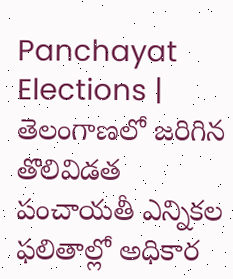Panchayat Elections | తెలంగాణలో జరిగిన తొలివిడత పంచాయతీ ఎన్నికల ఫలితాల్లో అధికార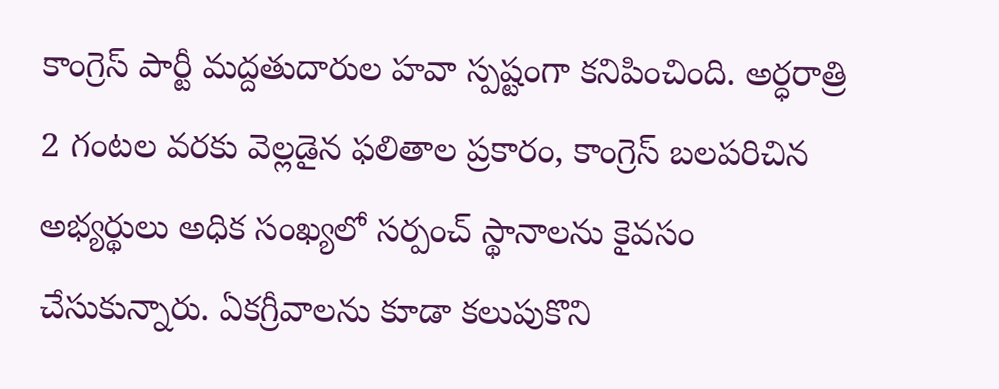కాంగ్రెస్ పార్టీ మద్దతుదారుల హవా స్పష్టంగా కనిపించింది. అర్ధరాత్రి 2 గంటల వరకు వెల్లడైన ఫలితాల ప్రకారం, కాంగ్రెస్ బలపరిచిన అభ్యర్థులు అధిక సంఖ్యలో సర్పంచ్ స్థానాలను కైవసం చేసుకున్నారు. ఏకగ్రీవాలను కూడా కలుపుకొని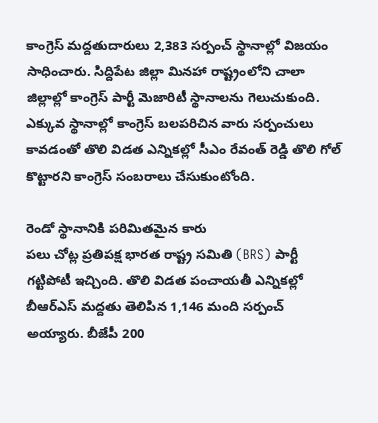కాంగ్రెస్ మద్దతుదారులు 2,383 సర్పంచ్ స్థానాల్లో విజయం సాధించారు. సిద్దిపేట జిల్లా మినహా రాష్ట్రంలోని చాలా జిల్లాల్లో కాంగ్రెస్ పార్టీ మెజారిటీ స్థానాలను గెలుచుకుంది. ఎక్కువ స్థానాల్లో కాంగ్రెస్ బలపరిచిన వారు సర్పంచులు కావడంతో తొలి విడత ఎన్నికల్లో సీఎం రేవంత్ రెడ్డి తొలి గోల్ కొట్టారని కాంగ్రెస్ సంబరాలు చేసుకుంటోంది.

రెండో స్థానానికి పరిమితమైన కారు
పలు చోట్ల ప్రతిపక్ష భారత రాష్ట్ర సమితి (BRS) పార్టీ గట్టిపోటీ ఇచ్చింది. తొలి విడత పంచాయతీ ఎన్నికల్లో బీఆర్ఎస్ మద్దతు తెలిపిన 1,146 మంది సర్పంచ్ అయ్యారు. బీజేపీ 200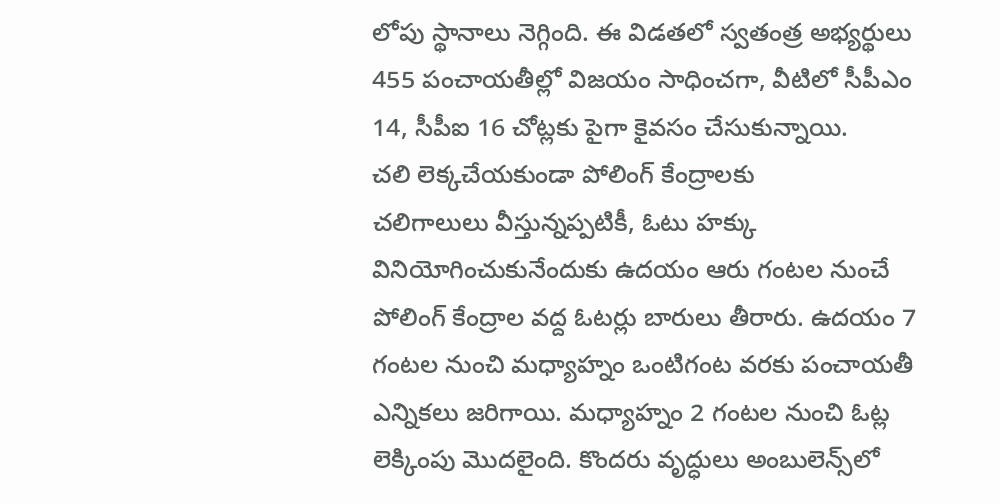లోపు స్థానాలు నెగ్గింది. ఈ విడతలో స్వతంత్ర అభ్యర్థులు 455 పంచాయతీల్లో విజయం సాధించగా, వీటిలో సీపీఎం 14, సీపీఐ 16 చోట్లకు పైగా కైవసం చేసుకున్నాయి.
చలి లెక్కచేయకుండా పోలింగ్ కేంద్రాలకు
చలిగాలులు వీస్తున్నప్పటికీ, ఓటు హక్కు వినియోగించుకునేందుకు ఉదయం ఆరు గంటల నుంచే పోలింగ్ కేంద్రాల వద్ద ఓటర్లు బారులు తీరారు. ఉదయం 7 గంటల నుంచి మధ్యాహ్నం ఒంటిగంట వరకు పంచాయతీ ఎన్నికలు జరిగాయి. మధ్యాహ్నం 2 గంటల నుంచి ఓట్ల లెక్కింపు మొదలైంది. కొందరు వృద్ధులు అంబులెన్స్‌లో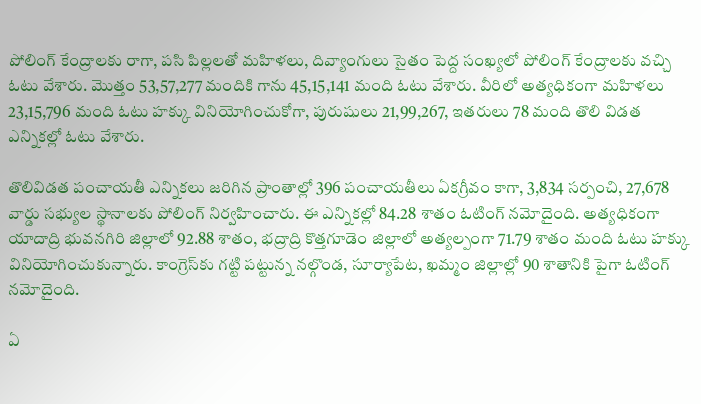పోలింగ్ కేంద్రాలకు రాగా, పసి పిల్లలతో మహిళలు, దివ్యాంగులు సైతం పెద్ద సంఖ్యలో పోలింగ్ కేంద్రాలకు వచ్చి ఓటు వేశారు. మొత్తం 53,57,277 మందికి గాను 45,15,141 మంది ఓటు వేశారు. వీరిలో అత్యధికంగా మహిళలు 23,15,796 మంది ఓటు హక్కు వినియోగించుకోగా, పురుషులు 21,99,267, ఇతరులు 78 మంది తొలి విడత ఎన్నికల్లో ఓటు వేశారు.

తొలివిడత పంచాయతీ ఎన్నికలు జరిగిన ప్రాంతాల్లో 396 పంచాయతీలు ఏకగ్రీవం కాగా, 3,834 సర్పంచి, 27,678 వార్డు సభ్యుల స్థానాలకు పోలింగ్ నిర్వహించారు. ఈ ఎన్నికల్లో 84.28 శాతం ఓటింగ్ నమోదైంది. అత్యధికంగా యాదాద్రి భువనగిరి జిల్లాలో 92.88 శాతం, భద్రాద్రి కొత్తగూడెం జిల్లాలో అత్యల్పంగా 71.79 శాతం మంది ఓటు హక్కు వినియోగించుకున్నారు. కాంగ్రెస్‌కు గట్టి పట్టున్న నల్గొండ, సూర్యాపేట, ఖమ్మం జిల్లాల్లో 90 శాతానికి పైగా ఓటింగ్ నమోదైంది.

ఏ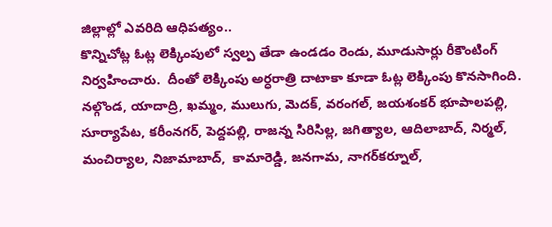జిల్లాల్లో ఎవరిది ఆధిపత్యం..
కొన్నిచోట్ల ఓట్ల లెక్కింపులో స్వల్ప తేడా ఉండడం రెండు, మూడుసార్లు రీకౌంటింగ్ నిర్వహించారు.  దీంతో లెక్కింపు అర్ధరాత్రి దాటాకా కూడా ఓట్ల లెక్కింపు కొనసాగింది. నల్గొండ, యాదాద్రి, ఖమ్మం, ములుగు, మెదక్, వరంగల్, జయశంకర్‌ భూపాలపల్లి,  సూర్యాపేట, కరీంనగర్, పెద్దపల్లి, రాజన్న సిరిసిల్ల, జగిత్యాల, ఆదిలాబాద్, నిర్మల్, మంచిర్యాల, నిజామాబాద్,  కామారెడ్డి, జనగామ, నాగర్‌కర్నూల్,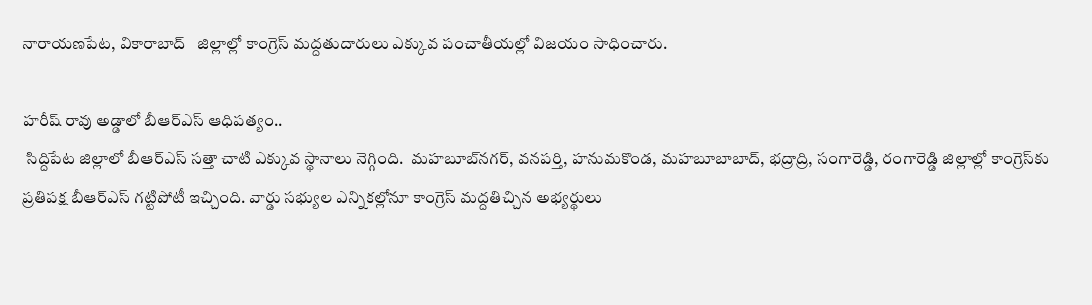నారాయణపేట, వికారాబాద్   జిల్లాల్లో కాంగ్రెస్ మద్దతుదారులు ఎక్కువ పంచాతీయల్లో విజయం సాధించారు.

హరీష్ రావు అడ్డాలో బీఆర్ఎస్ ఆధిపత్యం..
 సిద్దిపేట జిల్లాలో బీఆర్ఎస్ సత్తా చాటి ఎక్కువ స్థానాలు నెగ్గింది.  మహబూబ్‌నగర్, వనపర్తి, హనుమకొండ, మహబూబాబాద్, భద్రాద్రి, సంగారెడ్డి, రంగారెడ్డి జిల్లాల్లో కాంగ్రెస్‌కు ప్రతిపక్ష బీఆర్ఎస్ గట్టిపోటీ ఇచ్చింది. వార్డు సభ్యుల ఎన్నికల్లోనూ కాంగ్రెస్ మద్దతిచ్చిన అభ్యర్థులు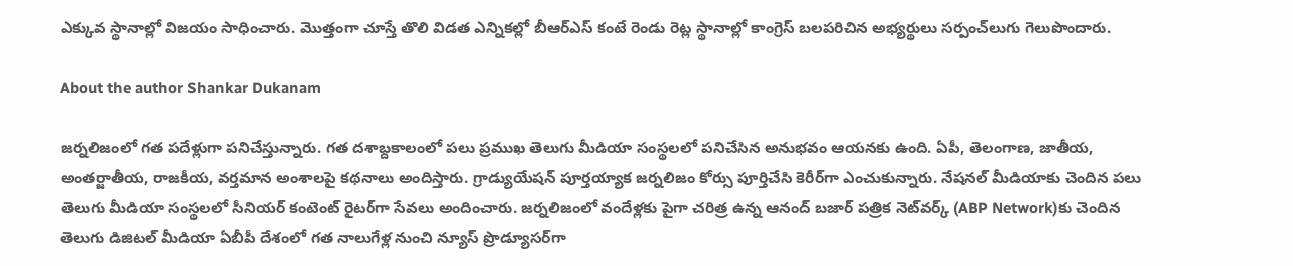ఎక్కువ స్థానాల్లో విజయం సాధించారు. మొత్తంగా చూస్తే తొలి విడత ఎన్నికల్లో బీఆర్ఎస్ కంటే రెండు రెట్ల స్థానాల్లో కాంగ్రెస్ బలపరిచిన అభ్యర్థులు సర్పంచ్‌లుగు గెలుపొందారు.

About the author Shankar Dukanam

జర్నలిజంలో గత పదేళ్లుగా పనిచేస్తున్నారు. గత దశాబ్దకాలంలో పలు ప్రముఖ తెలుగు మీడియా సంస్థలలో పనిచేసిన అనుభవం ఆయనకు ఉంది. ఏపీ, తెలంగాణ, జాతీయ, అంతర్జాతీయ, రాజకీయ, వర్తమాన అంశాలపై కథనాలు అందిస్తారు. గ్రాడ్యుయేషన్ పూర్తయ్యాక జర్నలిజం కోర్సు పూర్తిచేసి కెరీర్‌గా ఎంచుకున్నారు. నేషనల్ మీడియాకు చెందిన పలు తెలుగు మీడియా సంస్థలలో సీనియర్ కంటెంట్ రైటర్‌గా సేవలు అందించారు. జర్నలిజంలో వందేళ్లకు పైగా చరిత్ర ఉన్న ఆనంద్ బజార్ పత్రిక నెట్‌వర్క్ (ABP Network)కు చెందిన తెలుగు డిజిటల్ మీడియా ఏబీపీ దేశంలో గత నాలుగేళ్ల నుంచి న్యూస్ ప్రొడ్యూసర్‌గా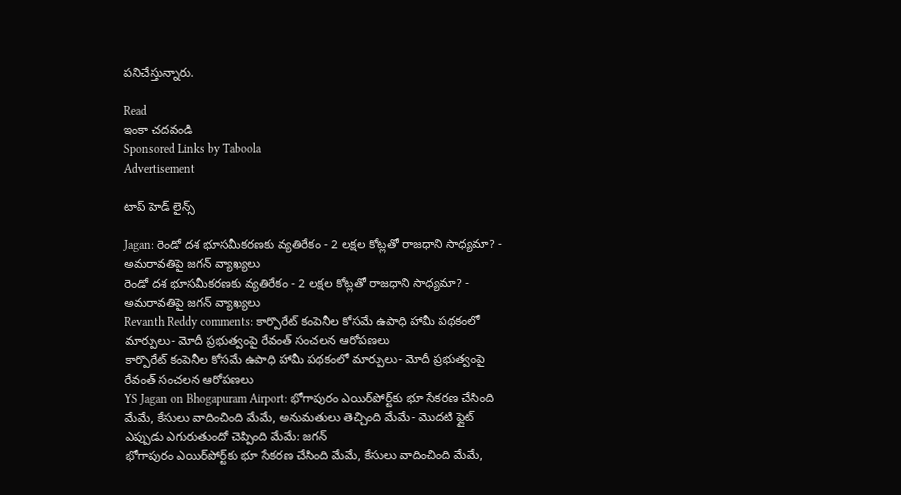పనిచేస్తున్నారు.

Read
ఇంకా చదవండి
Sponsored Links by Taboola
Advertisement

టాప్ హెడ్ లైన్స్

Jagan: రెండో దశ భూసమీకరణకు వ్యతిరేకం - 2 లక్షల కోట్లతో రాజధాని సాధ్యమా? - అమరావతిపై జగన్ వ్యాఖ్యలు
రెండో దశ భూసమీకరణకు వ్యతిరేకం - 2 లక్షల కోట్లతో రాజధాని సాధ్యమా? - అమరావతిపై జగన్ వ్యాఖ్యలు
Revanth Reddy comments: కార్పొరేట్ కంపెనీల కోసమే ఉపాధి హామీ పథకంలో మార్పులు- మోదీ ప్రభుత్వంపై రేవంత్ సంచలన ఆరోపణలు
కార్పొరేట్ కంపెనీల కోసమే ఉపాధి హామీ పథకంలో మార్పులు- మోదీ ప్రభుత్వంపై రేవంత్ సంచలన ఆరోపణలు
YS Jagan on Bhogapuram Airport: భోగాపురం ఎయిర్‌పోర్ట్‌కు భూ సేకరణ చేసింది మేమే, కేసులు వాదించింది మేమే, అనుమతులు తెచ్చింది మేమే- మొదటి ఫ్లైట్‌ ఎప్పుడు ఎగురుతుందో చెప్పింది మేమే: జగన్
భోగాపురం ఎయిర్‌పోర్ట్‌కు భూ సేకరణ చేసింది మేమే, కేసులు వాదించింది మేమే,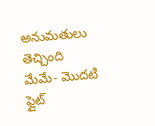అనుమతులు తెచ్చింది మేమే- మొదటి ఫ్లైట్‌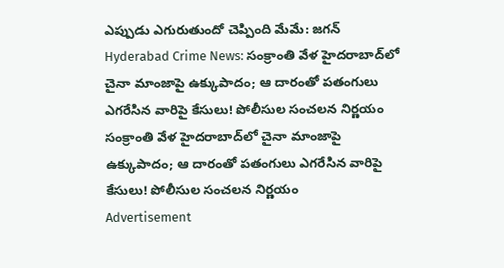ఎప్పుడు ఎగురుతుందో చెప్పింది మేమే: జగన్
Hyderabad Crime News: సంక్రాంతి వేళ హైదరాబాద్‌లో చైనా మాంజాపై ఉక్కుపాదం; ఆ దారంతో పతంగులు ఎగరేసిన వారిపై కేసులు! పోలీసుల సంచలన నిర్ణయం
సంక్రాంతి వేళ హైదరాబాద్‌లో చైనా మాంజాపై ఉక్కుపాదం; ఆ దారంతో పతంగులు ఎగరేసిన వారిపై కేసులు! పోలీసుల సంచలన నిర్ణయం
Advertisement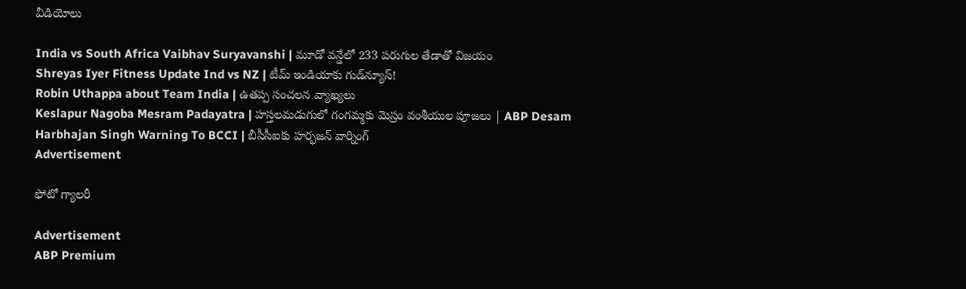వీడియోలు

India vs South Africa Vaibhav Suryavanshi | మూడో వన్డేలో 233 పరుగుల తేడాతో విజయం
Shreyas Iyer Fitness Update Ind vs NZ | టీమ్ ఇండియాకు గుడ్‌న్యూస్!
Robin Uthappa about Team India | ఉత‌ప్ప సంచ‌ల‌న వ్యాఖ్య‌లు
Keslapur Nagoba Mesram Padayatra | హస్తలమడుగులో గంగమ్మకు మెస్రం వంశీయుల పూజలు | ABP Desam
Harbhajan Singh Warning To BCCI | బీసీసీఐకు హర్భజన్ వార్నింగ్
Advertisement

ఫోటో గ్యాలరీ

Advertisement
ABP Premium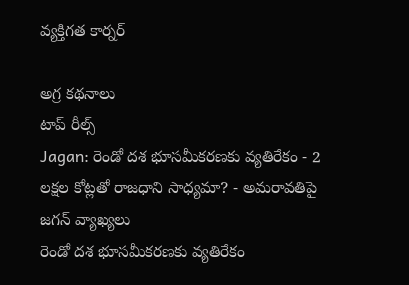వ్యక్తిగత కార్నర్

అగ్ర కథనాలు
టాప్ రీల్స్
Jagan: రెండో దశ భూసమీకరణకు వ్యతిరేకం - 2 లక్షల కోట్లతో రాజధాని సాధ్యమా? - అమరావతిపై జగన్ వ్యాఖ్యలు
రెండో దశ భూసమీకరణకు వ్యతిరేకం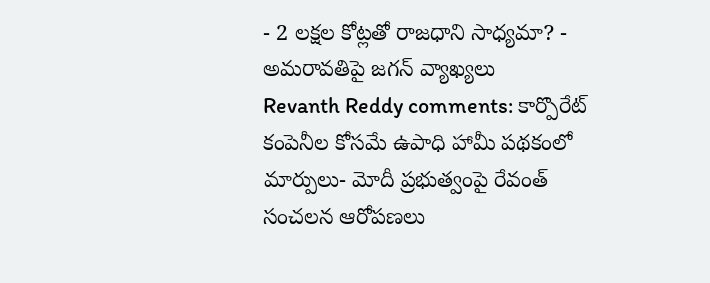- 2 లక్షల కోట్లతో రాజధాని సాధ్యమా? - అమరావతిపై జగన్ వ్యాఖ్యలు
Revanth Reddy comments: కార్పొరేట్ కంపెనీల కోసమే ఉపాధి హామీ పథకంలో మార్పులు- మోదీ ప్రభుత్వంపై రేవంత్ సంచలన ఆరోపణలు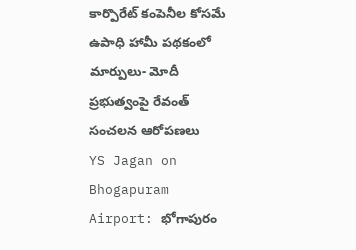కార్పొరేట్ కంపెనీల కోసమే ఉపాధి హామీ పథకంలో మార్పులు- మోదీ ప్రభుత్వంపై రేవంత్ సంచలన ఆరోపణలు
YS Jagan on Bhogapuram Airport: భోగాపురం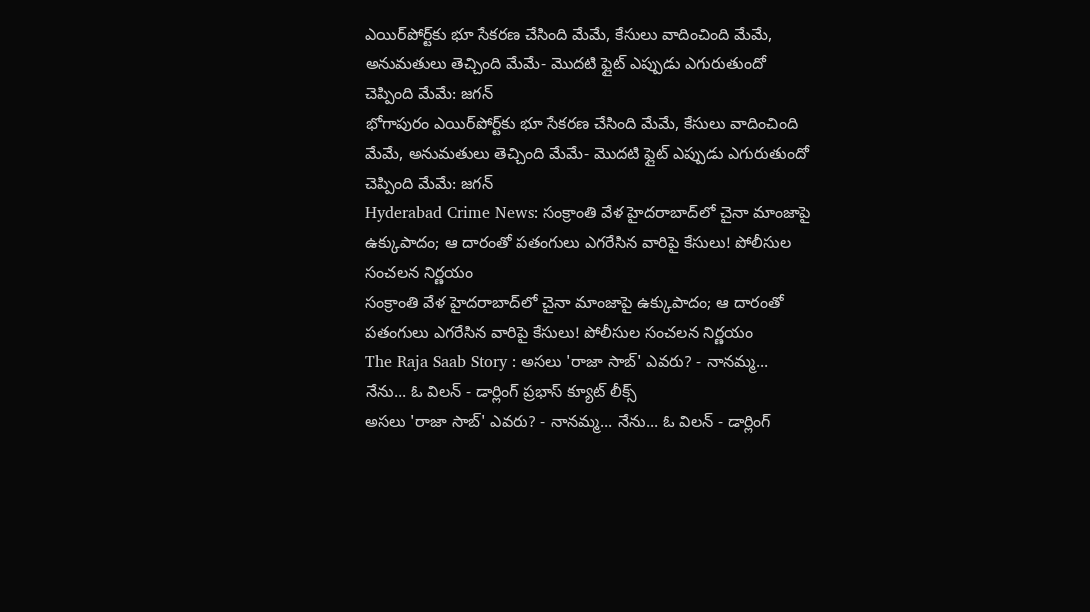ఎయిర్‌పోర్ట్‌కు భూ సేకరణ చేసింది మేమే, కేసులు వాదించింది మేమే, అనుమతులు తెచ్చింది మేమే- మొదటి ఫ్లైట్‌ ఎప్పుడు ఎగురుతుందో చెప్పింది మేమే: జగన్
భోగాపురం ఎయిర్‌పోర్ట్‌కు భూ సేకరణ చేసింది మేమే, కేసులు వాదించింది మేమే, అనుమతులు తెచ్చింది మేమే- మొదటి ఫ్లైట్‌ ఎప్పుడు ఎగురుతుందో చెప్పింది మేమే: జగన్
Hyderabad Crime News: సంక్రాంతి వేళ హైదరాబాద్‌లో చైనా మాంజాపై ఉక్కుపాదం; ఆ దారంతో పతంగులు ఎగరేసిన వారిపై కేసులు! పోలీసుల సంచలన నిర్ణయం
సంక్రాంతి వేళ హైదరాబాద్‌లో చైనా మాంజాపై ఉక్కుపాదం; ఆ దారంతో పతంగులు ఎగరేసిన వారిపై కేసులు! పోలీసుల సంచలన నిర్ణయం
The Raja Saab Story : అసలు 'రాజా సాబ్' ఎవరు? - నానమ్మ... నేను... ఓ విలన్ - డార్లింగ్ ప్రభాస్ క్యూట్ లీక్స్
అసలు 'రాజా సాబ్' ఎవరు? - నానమ్మ... నేను... ఓ విలన్ - డార్లింగ్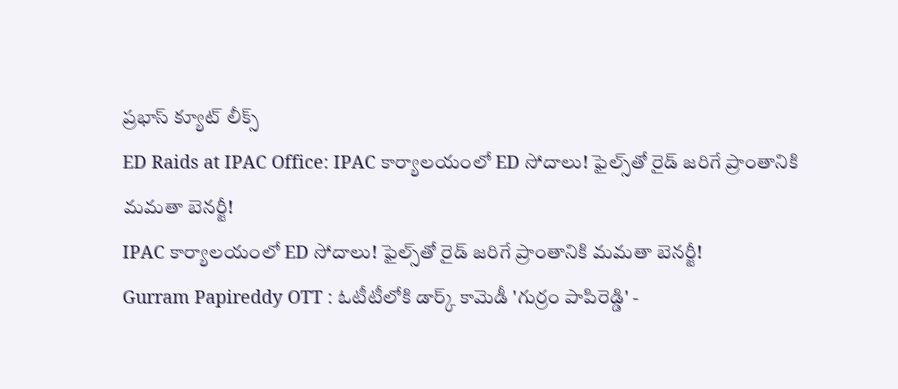ప్రభాస్ క్యూట్ లీక్స్
ED Raids at IPAC Office: IPAC కార్యాలయంలో ED సోదాలు! ఫైల్స్‌తో రైడ్ జరిగే ప్రాంతానికి మమతా బెనర్జీ!
IPAC కార్యాలయంలో ED సోదాలు! ఫైల్స్‌తో రైడ్ జరిగే ప్రాంతానికి మమతా బెనర్జీ!
Gurram Papireddy OTT : ఓటీటీలోకి డార్క్ కామెడీ 'గుర్రం పాపిరెడ్డి' -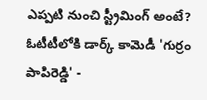ఎప్పటి నుంచి స్ట్రీమింగ్ అంటే?
ఓటీటీలోకి డార్క్ కామెడీ 'గుర్రం పాపిరెడ్డి' -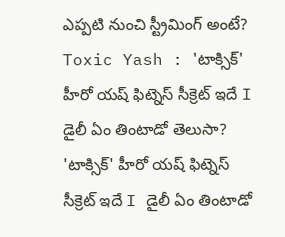ఎప్పటి నుంచి స్ట్రీమింగ్ అంటే?
Toxic Yash : 'టాక్సిక్' హీరో యష్ ఫిట్నెస్ సీక్రెట్ ఇదే I డైలీ ఏం తింటాడో తెలుసా?
'టాక్సిక్' హీరో యష్ ఫిట్నెస్ సీక్రెట్ ఇదే I డైలీ ఏం తింటాడో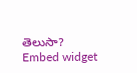తెలుసా?
Embed widget